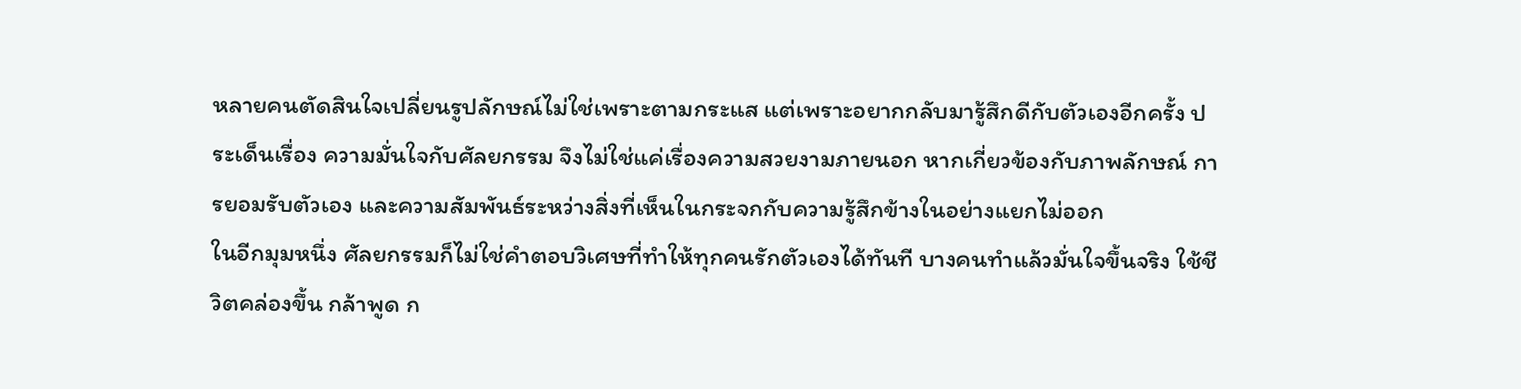หลายคนตัดสินใจเปลี่ยนรูปลักษณ์ไม่ใช่เพราะตามกระแส แต่เพราะอยากกลับมารู้สึกดีกับตัวเองอีกครั้ง ประเด็นเรื่อง ความมั่นใจกับศัลยกรรม จึงไม่ใช่แค่เรื่องความสวยงามภายนอก หากเกี่ยวข้องกับภาพลักษณ์ การยอมรับตัวเอง และความสัมพันธ์ระหว่างสิ่งที่เห็นในกระจกกับความรู้สึกข้างในอย่างแยกไม่ออก
ในอีกมุมหนึ่ง ศัลยกรรมก็ไม่ใช่คำตอบวิเศษที่ทำให้ทุกคนรักตัวเองได้ทันที บางคนทำแล้วมั่นใจขึ้นจริง ใช้ชีวิตคล่องขึ้น กล้าพูด ก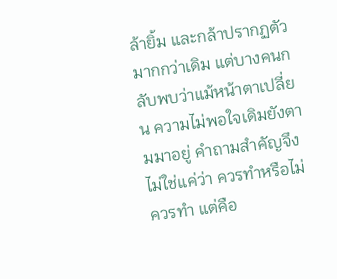ล้ายิ้ม และกล้าปรากฏตัวมากกว่าเดิม แต่บางคนกลับพบว่าแม้หน้าตาเปลี่ยน ความไม่พอใจเดิมยังตามมาอยู่ คำถามสำคัญจึงไม่ใช่แค่ว่า ควรทำหรือไม่ควรทำ แต่คือ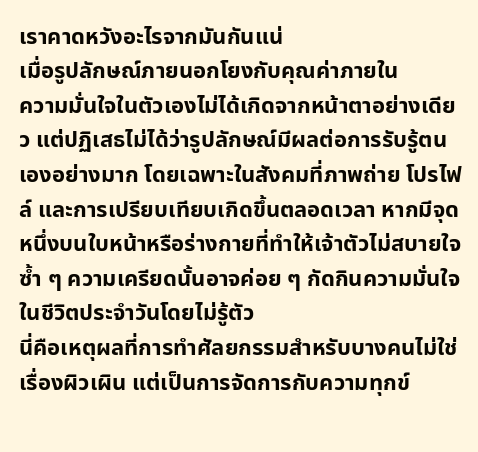เราคาดหวังอะไรจากมันกันแน่
เมื่อรูปลักษณ์ภายนอกโยงกับคุณค่าภายใน
ความมั่นใจในตัวเองไม่ได้เกิดจากหน้าตาอย่างเดียว แต่ปฏิเสธไม่ได้ว่ารูปลักษณ์มีผลต่อการรับรู้ตนเองอย่างมาก โดยเฉพาะในสังคมที่ภาพถ่าย โปรไฟล์ และการเปรียบเทียบเกิดขึ้นตลอดเวลา หากมีจุดหนึ่งบนใบหน้าหรือร่างกายที่ทำให้เจ้าตัวไม่สบายใจซ้ำ ๆ ความเครียดนั้นอาจค่อย ๆ กัดกินความมั่นใจในชีวิตประจำวันโดยไม่รู้ตัว
นี่คือเหตุผลที่การทำศัลยกรรมสำหรับบางคนไม่ใช่เรื่องผิวเผิน แต่เป็นการจัดการกับความทุกข์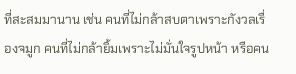ที่สะสมมานาน เช่น คนที่ไม่กล้าสบตาเพราะกังวลเรื่องจมูก คนที่ไม่กล้ายิ้มเพราะไม่มั่นใจรูปหน้า หรือคน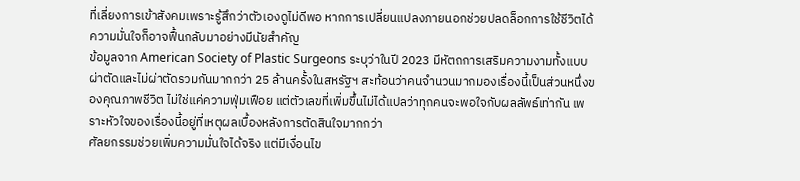ที่เลี่ยงการเข้าสังคมเพราะรู้สึกว่าตัวเองดูไม่ดีพอ หากการเปลี่ยนแปลงภายนอกช่วยปลดล็อกการใช้ชีวิตได้ ความมั่นใจก็อาจฟื้นกลับมาอย่างมีนัยสำคัญ
ข้อมูลจาก American Society of Plastic Surgeons ระบุว่าในปี 2023 มีหัตถการเสริมความงามทั้งแบบผ่าตัดและไม่ผ่าตัดรวมกันมากกว่า 25 ล้านครั้งในสหรัฐฯ สะท้อนว่าคนจำนวนมากมองเรื่องนี้เป็นส่วนหนึ่งของคุณภาพชีวิต ไม่ใช่แค่ความฟุ่มเฟือย แต่ตัวเลขที่เพิ่มขึ้นไม่ได้แปลว่าทุกคนจะพอใจกับผลลัพธ์เท่ากัน เพราะหัวใจของเรื่องนี้อยู่ที่เหตุผลเบื้องหลังการตัดสินใจมากกว่า
ศัลยกรรมช่วยเพิ่มความมั่นใจได้จริง แต่มีเงื่อนไข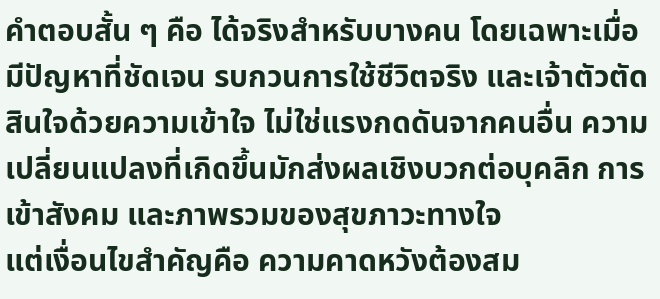คำตอบสั้น ๆ คือ ได้จริงสำหรับบางคน โดยเฉพาะเมื่อมีปัญหาที่ชัดเจน รบกวนการใช้ชีวิตจริง และเจ้าตัวตัดสินใจด้วยความเข้าใจ ไม่ใช่แรงกดดันจากคนอื่น ความเปลี่ยนแปลงที่เกิดขึ้นมักส่งผลเชิงบวกต่อบุคลิก การเข้าสังคม และภาพรวมของสุขภาวะทางใจ
แต่เงื่อนไขสำคัญคือ ความคาดหวังต้องสม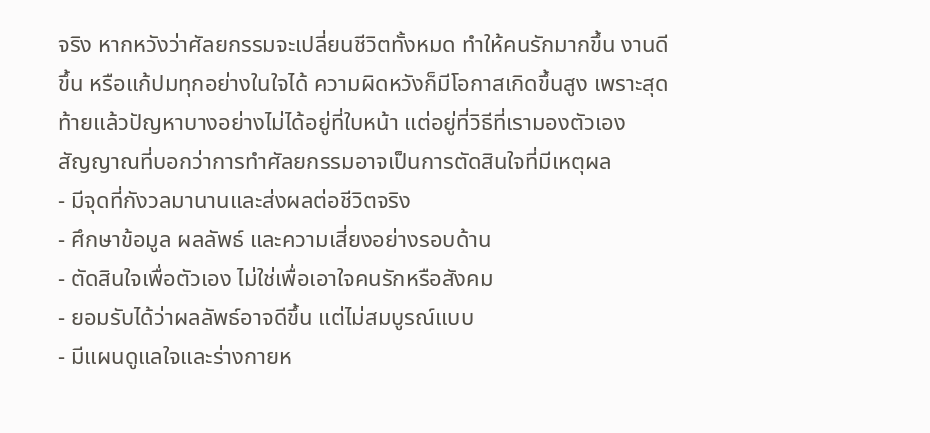จริง หากหวังว่าศัลยกรรมจะเปลี่ยนชีวิตทั้งหมด ทำให้คนรักมากขึ้น งานดีขึ้น หรือแก้ปมทุกอย่างในใจได้ ความผิดหวังก็มีโอกาสเกิดขึ้นสูง เพราะสุดท้ายแล้วปัญหาบางอย่างไม่ได้อยู่ที่ใบหน้า แต่อยู่ที่วิธีที่เรามองตัวเอง
สัญญาณที่บอกว่าการทำศัลยกรรมอาจเป็นการตัดสินใจที่มีเหตุผล
- มีจุดที่กังวลมานานและส่งผลต่อชีวิตจริง
- ศึกษาข้อมูล ผลลัพธ์ และความเสี่ยงอย่างรอบด้าน
- ตัดสินใจเพื่อตัวเอง ไม่ใช่เพื่อเอาใจคนรักหรือสังคม
- ยอมรับได้ว่าผลลัพธ์อาจดีขึ้น แต่ไม่สมบูรณ์แบบ
- มีแผนดูแลใจและร่างกายห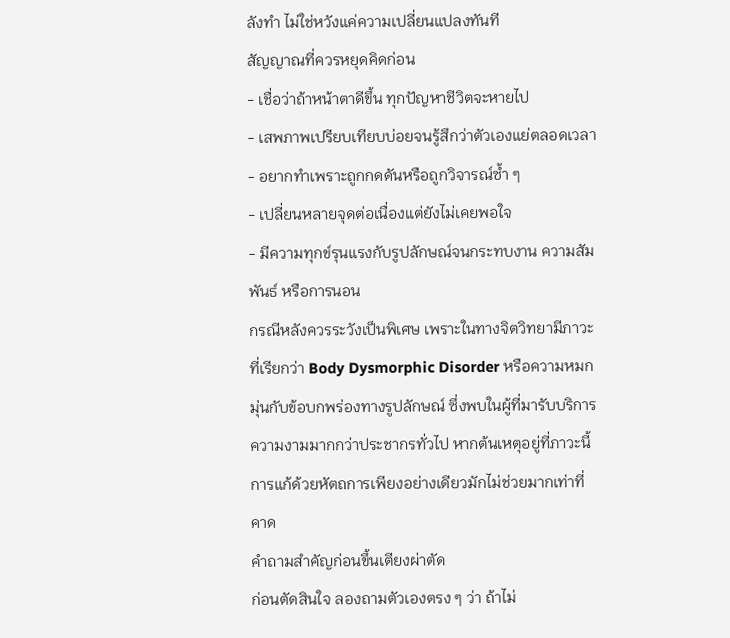ลังทำ ไม่ใช่หวังแค่ความเปลี่ยนแปลงทันที
สัญญาณที่ควรหยุดคิดก่อน
- เชื่อว่าถ้าหน้าตาดีขึ้น ทุกปัญหาชีวิตจะหายไป
- เสพภาพเปรียบเทียบบ่อยจนรู้สึกว่าตัวเองแย่ตลอดเวลา
- อยากทำเพราะถูกกดดันหรือถูกวิจารณ์ซ้ำ ๆ
- เปลี่ยนหลายจุดต่อเนื่องแต่ยังไม่เคยพอใจ
- มีความทุกข์รุนแรงกับรูปลักษณ์จนกระทบงาน ความสัมพันธ์ หรือการนอน
กรณีหลังควรระวังเป็นพิเศษ เพราะในทางจิตวิทยามีภาวะที่เรียกว่า Body Dysmorphic Disorder หรือความหมกมุ่นกับข้อบกพร่องทางรูปลักษณ์ ซึ่งพบในผู้ที่มารับบริการความงามมากกว่าประชากรทั่วไป หากต้นเหตุอยู่ที่ภาวะนี้ การแก้ด้วยหัตถการเพียงอย่างเดียวมักไม่ช่วยมากเท่าที่คาด
คำถามสำคัญก่อนขึ้นเตียงผ่าตัด
ก่อนตัดสินใจ ลองถามตัวเองตรง ๆ ว่า ถ้าไม่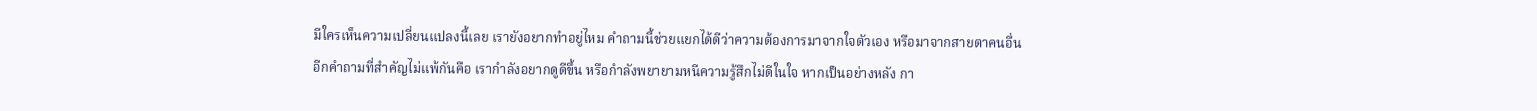มีใครเห็นความเปลี่ยนแปลงนี้เลย เรายังอยากทำอยู่ไหม คำถามนี้ช่วยแยกได้ดีว่าความต้องการมาจากใจตัวเอง หรือมาจากสายตาคนอื่น
อีกคำถามที่สำคัญไม่แพ้กันคือ เรากำลังอยากดูดีขึ้น หรือกำลังพยายามหนีความรู้สึกไม่ดีในใจ หากเป็นอย่างหลัง กา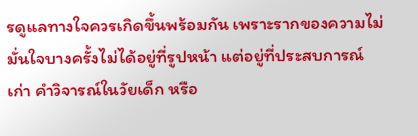รดูแลทางใจควรเกิดขึ้นพร้อมกัน เพราะรากของความไม่มั่นใจบางครั้งไม่ได้อยู่ที่รูปหน้า แต่อยู่ที่ประสบการณ์เก่า คำวิจารณ์ในวัยเด็ก หรือ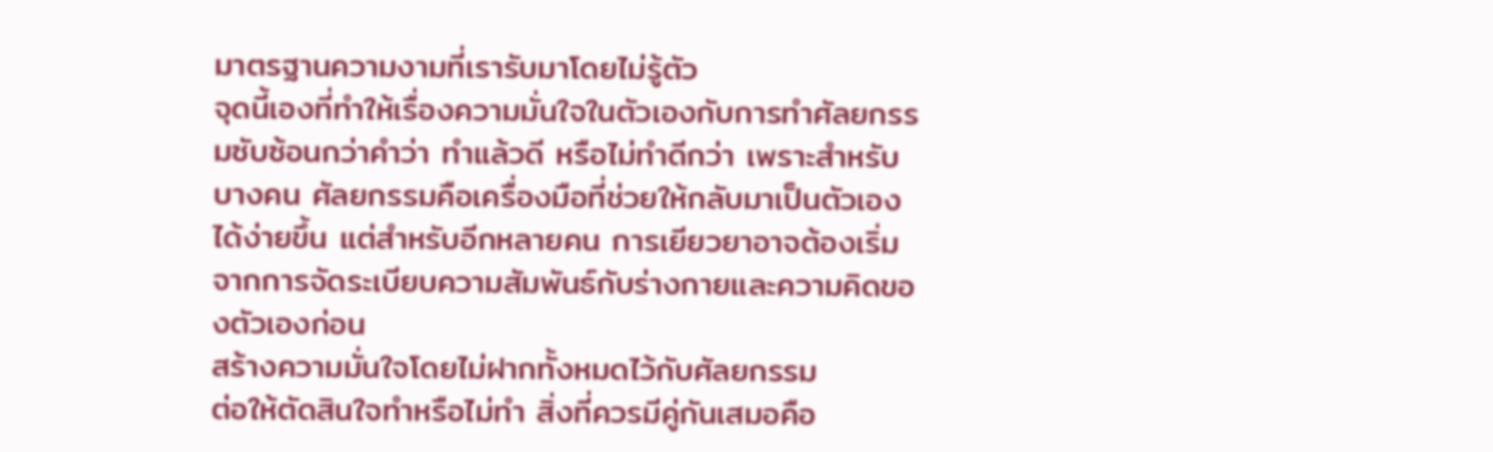มาตรฐานความงามที่เรารับมาโดยไม่รู้ตัว
จุดนี้เองที่ทำให้เรื่องความมั่นใจในตัวเองกับการทำศัลยกรรมซับซ้อนกว่าคำว่า ทำแล้วดี หรือไม่ทำดีกว่า เพราะสำหรับบางคน ศัลยกรรมคือเครื่องมือที่ช่วยให้กลับมาเป็นตัวเองได้ง่ายขึ้น แต่สำหรับอีกหลายคน การเยียวยาอาจต้องเริ่มจากการจัดระเบียบความสัมพันธ์กับร่างกายและความคิดของตัวเองก่อน
สร้างความมั่นใจโดยไม่ฝากทั้งหมดไว้กับศัลยกรรม
ต่อให้ตัดสินใจทำหรือไม่ทำ สิ่งที่ควรมีคู่กันเสมอคือ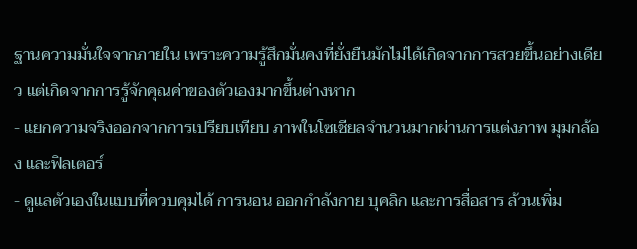ฐานความมั่นใจจากภายใน เพราะความรู้สึกมั่นคงที่ยั่งยืนมักไม่ได้เกิดจากการสวยขึ้นอย่างเดียว แต่เกิดจากการรู้จักคุณค่าของตัวเองมากขึ้นต่างหาก
- แยกความจริงออกจากการเปรียบเทียบ ภาพในโซเชียลจำนวนมากผ่านการแต่งภาพ มุมกล้อง และฟิลเตอร์
- ดูแลตัวเองในแบบที่ควบคุมได้ การนอน ออกกำลังกาย บุคลิก และการสื่อสาร ล้วนเพิ่ม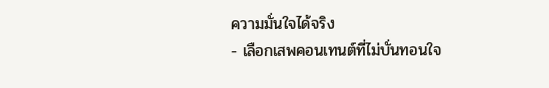ความมั่นใจได้จริง
- เลือกเสพคอนเทนต์ที่ไม่บั่นทอนใจ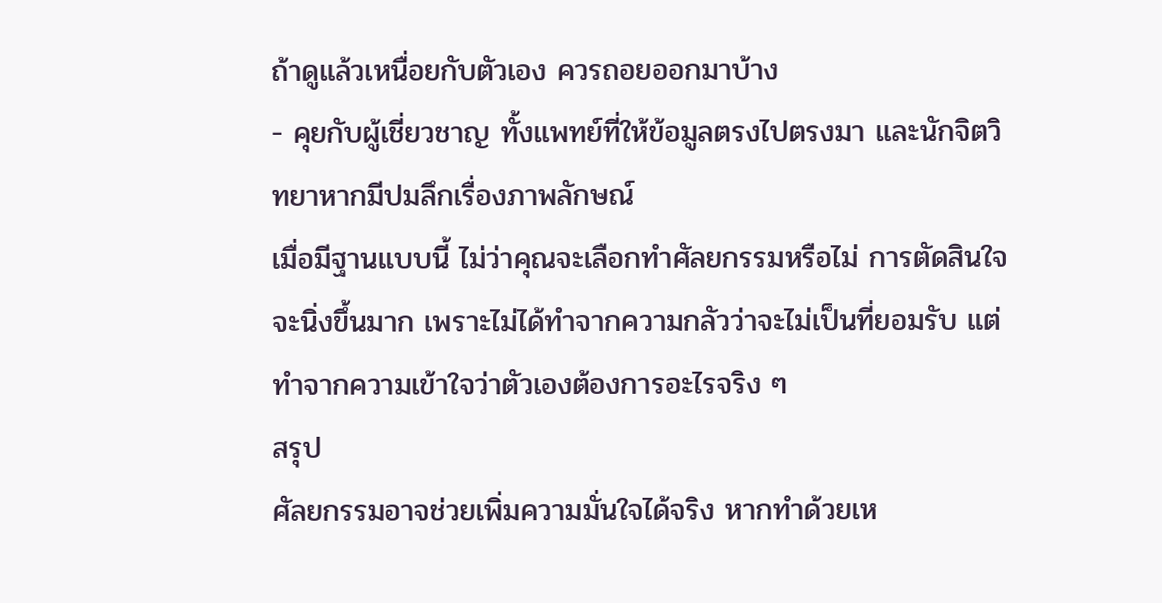ถ้าดูแล้วเหนื่อยกับตัวเอง ควรถอยออกมาบ้าง
- คุยกับผู้เชี่ยวชาญ ทั้งแพทย์ที่ให้ข้อมูลตรงไปตรงมา และนักจิตวิทยาหากมีปมลึกเรื่องภาพลักษณ์
เมื่อมีฐานแบบนี้ ไม่ว่าคุณจะเลือกทำศัลยกรรมหรือไม่ การตัดสินใจจะนิ่งขึ้นมาก เพราะไม่ได้ทำจากความกลัวว่าจะไม่เป็นที่ยอมรับ แต่ทำจากความเข้าใจว่าตัวเองต้องการอะไรจริง ๆ
สรุป
ศัลยกรรมอาจช่วยเพิ่มความมั่นใจได้จริง หากทำด้วยเห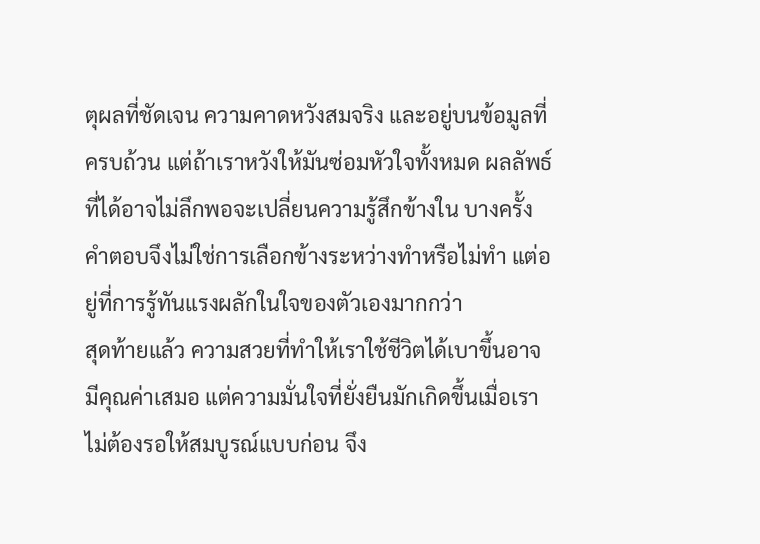ตุผลที่ชัดเจน ความคาดหวังสมจริง และอยู่บนข้อมูลที่ครบถ้วน แต่ถ้าเราหวังให้มันซ่อมหัวใจทั้งหมด ผลลัพธ์ที่ได้อาจไม่ลึกพอจะเปลี่ยนความรู้สึกข้างใน บางครั้งคำตอบจึงไม่ใช่การเลือกข้างระหว่างทำหรือไม่ทำ แต่อยู่ที่การรู้ทันแรงผลักในใจของตัวเองมากกว่า
สุดท้ายแล้ว ความสวยที่ทำให้เราใช้ชีวิตได้เบาขึ้นอาจมีคุณค่าเสมอ แต่ความมั่นใจที่ยั่งยืนมักเกิดขึ้นเมื่อเราไม่ต้องรอให้สมบูรณ์แบบก่อน จึง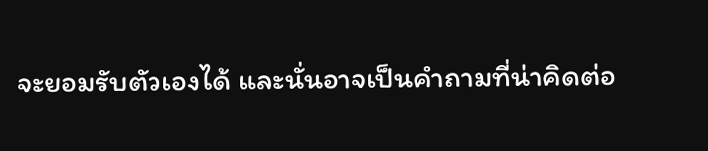จะยอมรับตัวเองได้ และนั่นอาจเป็นคำถามที่น่าคิดต่อ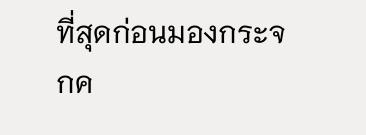ที่สุดก่อนมองกระจกค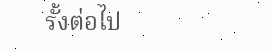รั้งต่อไป